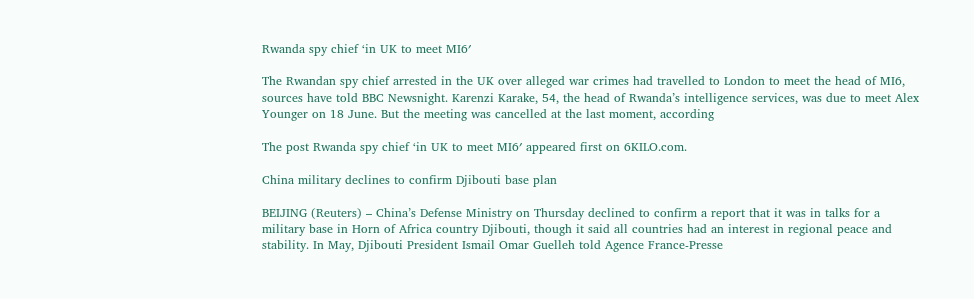Rwanda spy chief ‘in UK to meet MI6′

The Rwandan spy chief arrested in the UK over alleged war crimes had travelled to London to meet the head of MI6, sources have told BBC Newsnight. Karenzi Karake, 54, the head of Rwanda’s intelligence services, was due to meet Alex Younger on 18 June. But the meeting was cancelled at the last moment, according

The post Rwanda spy chief ‘in UK to meet MI6′ appeared first on 6KILO.com.

China military declines to confirm Djibouti base plan

BEIJING (Reuters) – China’s Defense Ministry on Thursday declined to confirm a report that it was in talks for a military base in Horn of Africa country Djibouti, though it said all countries had an interest in regional peace and stability. In May, Djibouti President Ismail Omar Guelleh told Agence France-Presse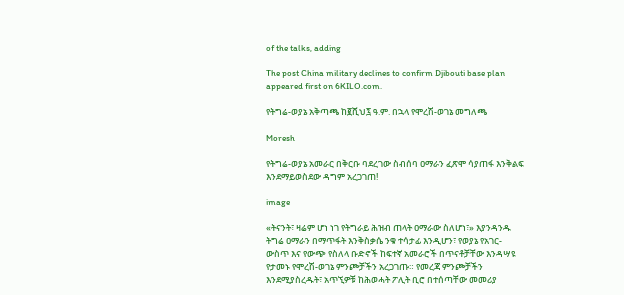of the talks, adding

The post China military declines to confirm Djibouti base plan appeared first on 6KILO.com.

የትግሬ-ወያኔ አቅጣጫ ከ፪ሺህ፯ ዓ.ም. በኋላ የሞረሽ-ወገኔ መግለጫ

Moresh

የትግሬ-ወያኔ አመራር በቅርቡ ባደረገው ስብሰባ ዐማራን ፈጽሞ ሳያጠፋ እንቅልፍ እንደማይወስደው ዳግም አረጋገጠ!

image

«ትናንት፣ ዛሬም ሆነ ነገ የትግራይ ሕዝብ ጠላት ዐማራው ስለሆነ፣» እያንዳንዱ ትግሬ ዐማራን በማጥፋት እንቅስቃሴ ንቁ ተሳታፊ እንዲሆን፣ የወያኔ የአገር-ውስጥ እና የውጭ የስለላ ቡድኖች ከፍተኛ አመራሮች በጥናቶቻቸው እንዳሣዩ የታመኑ የሞረሽ-ወገኔ ምንጮቻችን አረጋገጡ። የመረጃ ምንጮቻችን እንደሚያስረዱት፣ አጥኚዎቹ ከሕወሓት ፖሊት ቢሮ በተሰጣቸው መመሪያ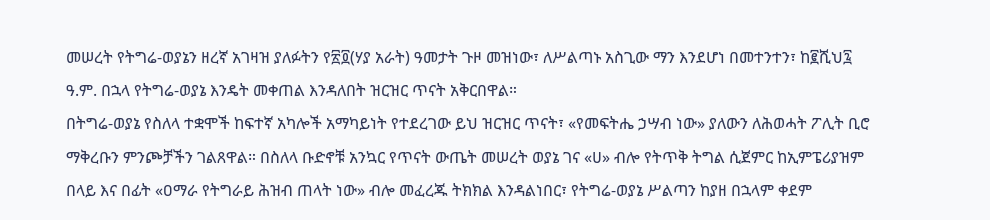መሠረት የትግሬ-ወያኔን ዘረኛ አገዛዝ ያለፉትን የ፳፬(ሃያ አራት) ዓመታት ጉዞ መዝነው፣ ለሥልጣኑ አስጊው ማን እንደሆነ በመተንተን፣ ከ፪ሺህ፯ ዓ.ም. በኋላ የትግሬ-ወያኔ እንዴት መቀጠል እንዳለበት ዝርዝር ጥናት አቅርበዋል።
በትግሬ-ወያኔ የስለላ ተቋሞች ከፍተኛ አካሎች አማካይነት የተደረገው ይህ ዝርዝር ጥናት፣ «የመፍትሔ ኃሣብ ነው» ያለውን ለሕወሓት ፖሊት ቢሮ ማቅረቡን ምንጮቻችን ገልጸዋል። በስለላ ቡድኖቹ አንኳር የጥናት ውጤት መሠረት ወያኔ ገና «ሀ» ብሎ የትጥቅ ትግል ሲጀምር ከኢምፔሪያዝም በላይ እና በፊት «ዐማራ የትግራይ ሕዝብ ጠላት ነው» ብሎ መፈረጁ ትክክል እንዳልነበር፣ የትግሬ-ወያኔ ሥልጣን ከያዘ በኋላም ቀደም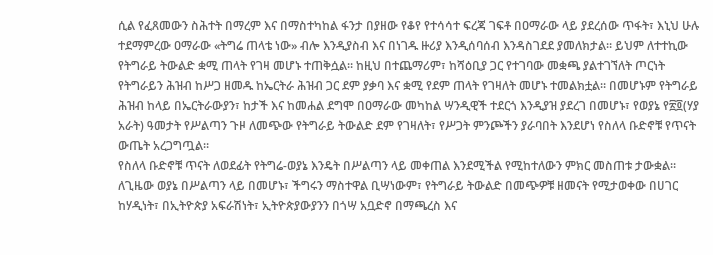ሲል የፈጸመውን ስሕተት በማረም እና በማስተካከል ፋንታ በያዘው የቆየ የተሳሳተ ፍረጃ ገፍቶ በዐማራው ላይ ያደረሰው ጥፋት፣ እኒህ ሁሉ ተደማምረው ዐማራው «ትግሬ ጠላቴ ነው» ብሎ እንዲያስብ እና በነገዱ ዙሪያ እንዲሰባሰብ እንዳስገደደ ያመለክታል። ይህም ለተተኪው የትግራይ ትውልድ ቋሚ ጠላት የገዛ መሆኑ ተጠቅሷል። ከዚህ በተጨማሪም፣ ከሻዕቢያ ጋር የተገባው መቋጫ ያልተገኘለት ጦርነት የትግራይን ሕዝብ ከሥጋ ዘመዱ ከኤርትራ ሕዝብ ጋር ደም ያቃባ እና ቋሚ የደም ጠላት የገዛለት መሆኑ ተመልክቷል። በመሆኑም የትግራይ ሕዝብ ከላይ በኤርትራውያን፣ ከታች እና ከመሐል ደግሞ በዐማራው መካከል ሣንዲዊች ተደርጎ እንዲያዝ ያደረገ በመሆኑ፣ የወያኔ የ፳፬(ሃያ አራት) ዓመታት የሥልጣን ጉዞ ለመጭው የትግራይ ትውልድ ደም የገዛለት፣ የሥጋት ምንጮችን ያራባበት እንደሆነ የስለላ ቡድኖቹ የጥናት ውጤት አረጋግጧል።
የስለላ ቡድኖቹ ጥናት ለወደፊት የትግሬ-ወያኔ እንዴት በሥልጣን ላይ መቀጠል እንደሚችል የሚከተለውን ምክር መስጠቱ ታውቋል። ለጊዜው ወያኔ በሥልጣን ላይ በመሆኑ፣ ችግሩን ማስተዋል ቢሣነውም፣ የትግራይ ትውልድ በመጭዎቹ ዘመናት የሚታወቀው በሀገር ከሃዲነት፣ በኢትዮጵያ አፍራሽነት፣ ኢትዮጵያውያንን በጎሣ አቧድኖ በማጫረስ እና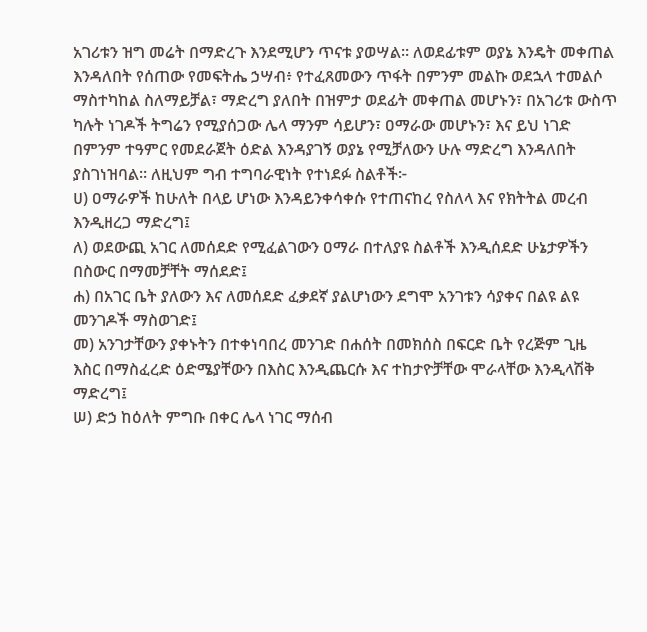አገሪቱን ዝግ መሬት በማድረጉ እንደሚሆን ጥናቱ ያወሣል። ለወደፊቱም ወያኔ እንዴት መቀጠል እንዳለበት የሰጠው የመፍትሔ ኃሣብ፥ የተፈጸመውን ጥፋት በምንም መልኩ ወደኋላ ተመልሶ ማስተካከል ስለማይቻል፣ ማድረግ ያለበት በዝምታ ወደፊት መቀጠል መሆኑን፣ በአገሪቱ ውስጥ ካሉት ነገዶች ትግሬን የሚያሰጋው ሌላ ማንም ሳይሆን፣ ዐማራው መሆኑን፣ እና ይህ ነገድ በምንም ተዓምር የመደራጀት ዕድል እንዳያገኝ ወያኔ የሚቻለውን ሁሉ ማድረግ እንዳለበት ያስገነዝባል። ለዚህም ግብ ተግባራዊነት የተነደፉ ስልቶች፦
ሀ) ዐማራዎች ከሁለት በላይ ሆነው እንዳይንቀሳቀሱ የተጠናከረ የስለላ እና የክትትል መረብ እንዲዘረጋ ማድረግ፤
ለ) ወደውጪ አገር ለመሰደድ የሚፈልገውን ዐማራ በተለያዩ ስልቶች እንዲሰደድ ሁኔታዎችን በስውር በማመቻቸት ማሰደድ፤
ሐ) በአገር ቤት ያለውን እና ለመሰደድ ፈቃደኛ ያልሆነውን ደግሞ አንገቱን ሳያቀና በልዩ ልዩ መንገዶች ማስወገድ፤
መ) አንገታቸውን ያቀኑትን በተቀነባበረ መንገድ በሐሰት በመክሰስ በፍርድ ቤት የረጅም ጊዜ እስር በማስፈረድ ዕድሜያቸውን በእስር እንዲጨርሱ እና ተከታዮቻቸው ሞራላቸው እንዲላሽቅ ማድረግ፤
ሠ) ድኃ ከዕለት ምግቡ በቀር ሌላ ነገር ማሰብ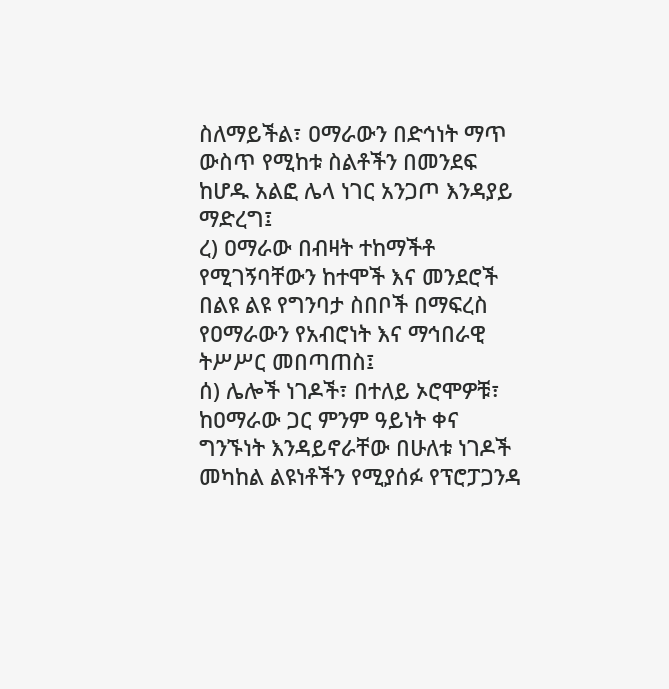ስለማይችል፣ ዐማራውን በድኅነት ማጥ ውስጥ የሚከቱ ስልቶችን በመንደፍ ከሆዱ አልፎ ሌላ ነገር አንጋጦ እንዳያይ ማድረግ፤
ረ) ዐማራው በብዛት ተከማችቶ የሚገኝባቸውን ከተሞች እና መንደሮች በልዩ ልዩ የግንባታ ስበቦች በማፍረስ የዐማራውን የአብሮነት እና ማኅበራዊ ትሥሥር መበጣጠስ፤
ሰ) ሌሎች ነገዶች፣ በተለይ ኦሮሞዎቹ፣ ከዐማራው ጋር ምንም ዓይነት ቀና ግንኙነት እንዳይኖራቸው በሁለቱ ነገዶች መካከል ልዩነቶችን የሚያሰፉ የፕሮፓጋንዳ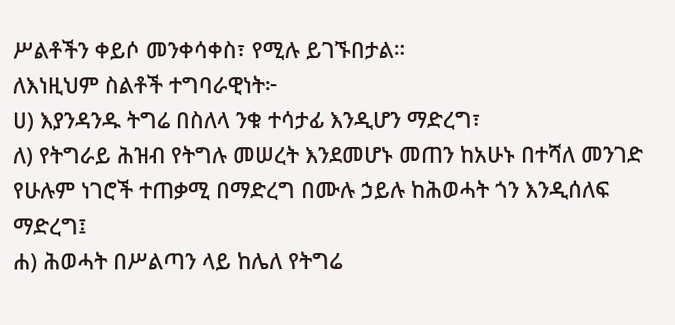ሥልቶችን ቀይሶ መንቀሳቀስ፣ የሚሉ ይገኙበታል።
ለእነዚህም ስልቶች ተግባራዊነት፦
ሀ) እያንዳንዱ ትግሬ በስለላ ንቁ ተሳታፊ እንዲሆን ማድረግ፣
ለ) የትግራይ ሕዝብ የትግሉ መሠረት እንደመሆኑ መጠን ከአሁኑ በተሻለ መንገድ የሁሉም ነገሮች ተጠቃሚ በማድረግ በሙሉ ኃይሉ ከሕወሓት ጎን እንዲሰለፍ ማድረግ፤
ሐ) ሕወሓት በሥልጣን ላይ ከሌለ የትግሬ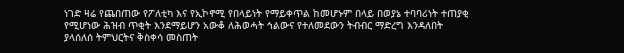ነገድ ዛሬ የጨበጠው የፖለቲካ እና የኢኮኖሚ የበላይነት የማይቀጥል ከመሆኑም በላይ በወያኔ ተባባሪነት ተጠያቂ የሚሆነው ሕዝብ ጥቂት እንደማይሆን አውቆ ለሕወሓት ኅልውና የተለመደውን ትብብር ማድረግ እንዳለበት ያላሰለሰ ትምህርትና ቅስቀሳ መስጠት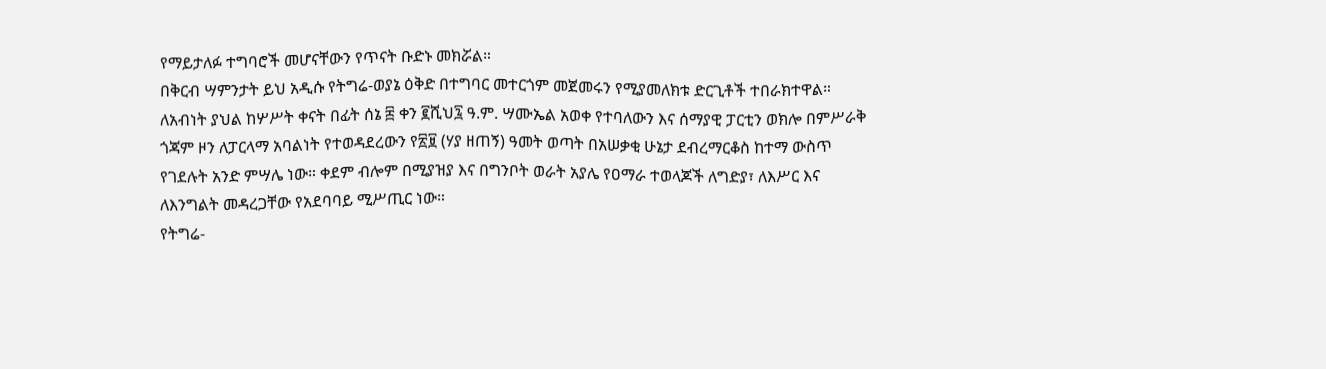የማይታለፉ ተግባሮች መሆናቸውን የጥናት ቡድኑ መክሯል።
በቅርብ ሣምንታት ይህ አዲሱ የትግሬ-ወያኔ ዕቅድ በተግባር መተርጎም መጀመሩን የሚያመለክቱ ድርጊቶች ተበራክተዋል። ለአብነት ያህል ከሦሥት ቀናት በፊት ሰኔ ፰ ቀን ፪ሺህ፯ ዓ.ም. ሣሙኤል አወቀ የተባለውን እና ሰማያዊ ፓርቲን ወክሎ በምሥራቅ ጎጃም ዞን ለፓርላማ አባልነት የተወዳደረውን የ፳፱ (ሃያ ዘጠኝ) ዓመት ወጣት በአሠቃቂ ሁኔታ ደብረማርቆስ ከተማ ውስጥ የገደሉት አንድ ምሣሌ ነው። ቀደም ብሎም በሚያዝያ እና በግንቦት ወራት አያሌ የዐማራ ተወላጆች ለግድያ፣ ለእሥር እና ለእንግልት መዳረጋቸው የአደባባይ ሚሥጢር ነው።
የትግሬ-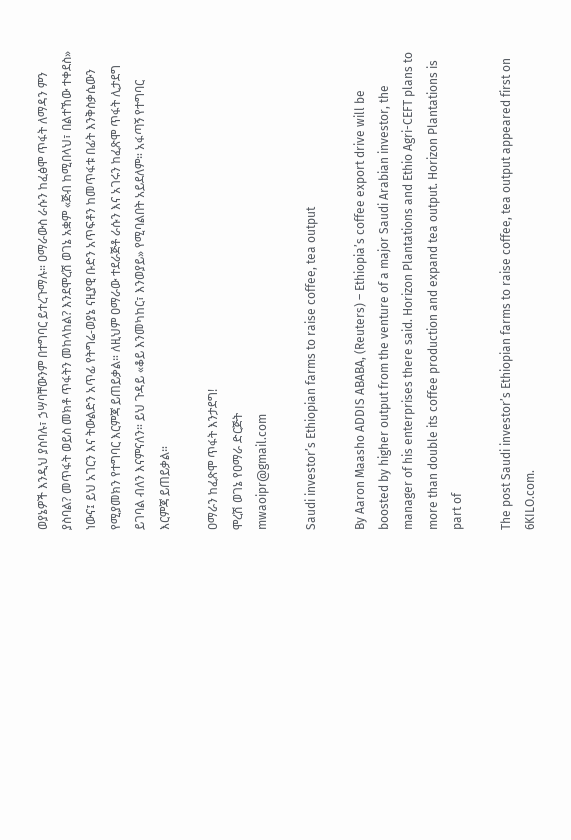ወያኔዎች እንዲህ ያስባሉ፣ ኃሣባቸውንም በተግባር ይተረጉማሉ። ዐማራውስ ራሱን ከፈፅሞ ጥፋት ለማዳን ምን ያስባል? መጥፋት ወይስ መክቶ ጥፋትን መከላከል? እንደሞረሽ ወገኔ አቋም «ጅብ ከሚበላህ፣ በልተኸው ተቀደስ» ነውና፤ ይህ አገርን እና ትውልድን አጥፊ የትግሬ-ወያኔ ናዚያዊ ቡድን አጥፍቶን ከመጥፋቱ በፊት እንቅስቃሴውን የሚያመክን የተግባር እርምጃ ይጠይቃል። ለዚህም ዐማራው ተደራጅቶ ራሱን እና አገሩን ከፈጽሞ ጥፋት ሊታደግ ይገባል ብለን እናምናለን። ይህ ጉዳይ «ቆይ እንመካከር፣ እንወያይ» የሚባልበት አይደለም። አፋጣኝ የተግባር እርምጃ ይጠይቃል።

ዐማራን ከፈጽሞ ጥፋት እንታደግ!
ሞረሽ ወገኔ የዐማራ ድርጅት
mwaoipr@gmail.com

Saudi investor’s Ethiopian farms to raise coffee, tea output

By Aaron Maasho ADDIS ABABA, (Reuters) – Ethiopia’s coffee export drive will be boosted by higher output from the venture of a major Saudi Arabian investor, the manager of his enterprises there said. Horizon Plantations and Ethio Agri-CEFT plans to more than double its coffee production and expand tea output. Horizon Plantations is part of

The post Saudi investor’s Ethiopian farms to raise coffee, tea output appeared first on 6KILO.com.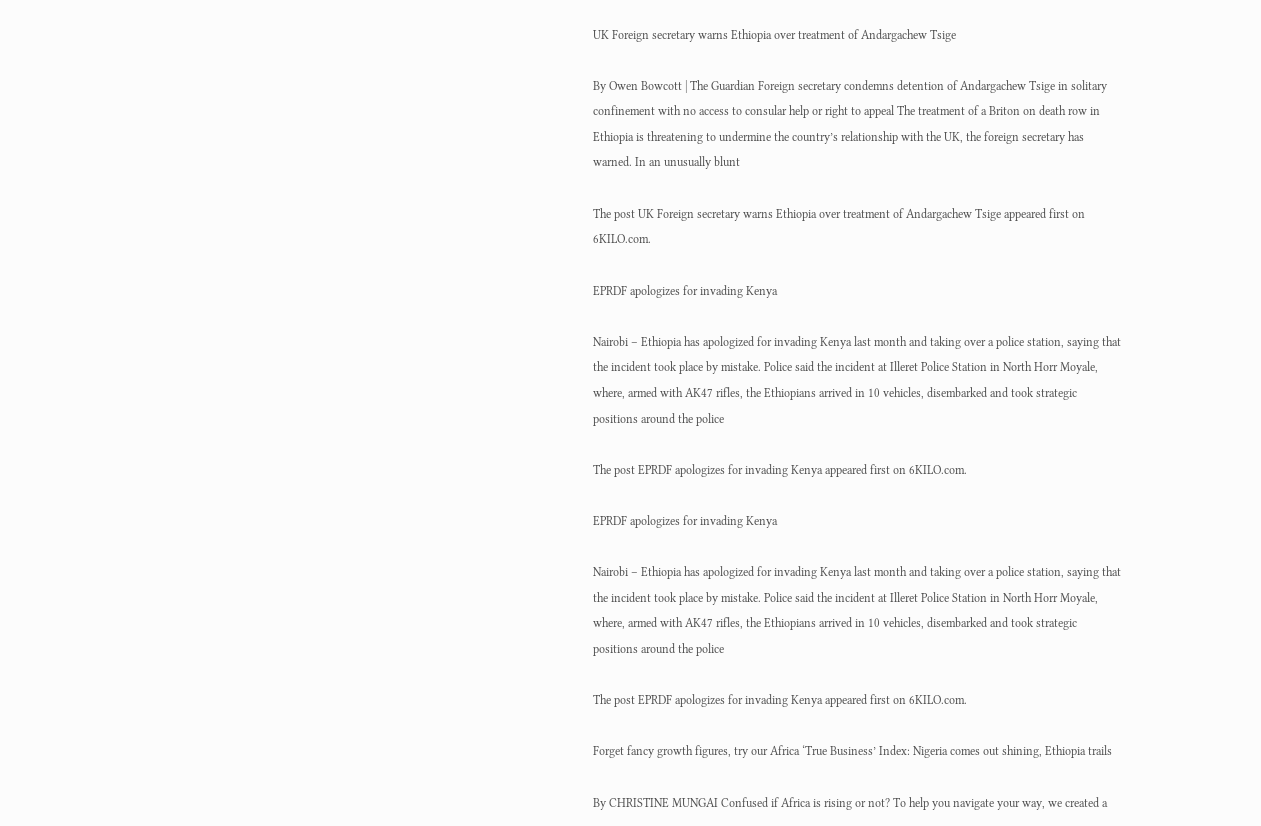UK Foreign secretary warns Ethiopia over treatment of Andargachew Tsige

By Owen Bowcott | The Guardian Foreign secretary condemns detention of Andargachew Tsige in solitary confinement with no access to consular help or right to appeal The treatment of a Briton on death row in Ethiopia is threatening to undermine the country’s relationship with the UK, the foreign secretary has warned. In an unusually blunt

The post UK Foreign secretary warns Ethiopia over treatment of Andargachew Tsige appeared first on 6KILO.com.

EPRDF apologizes for invading Kenya

Nairobi – Ethiopia has apologized for invading Kenya last month and taking over a police station, saying that the incident took place by mistake. Police said the incident at Illeret Police Station in North Horr Moyale, where, armed with AK47 rifles, the Ethiopians arrived in 10 vehicles, disembarked and took strategic positions around the police

The post EPRDF apologizes for invading Kenya appeared first on 6KILO.com.

EPRDF apologizes for invading Kenya

Nairobi – Ethiopia has apologized for invading Kenya last month and taking over a police station, saying that the incident took place by mistake. Police said the incident at Illeret Police Station in North Horr Moyale, where, armed with AK47 rifles, the Ethiopians arrived in 10 vehicles, disembarked and took strategic positions around the police

The post EPRDF apologizes for invading Kenya appeared first on 6KILO.com.

Forget fancy growth figures, try our Africa ‘True Business’ Index: Nigeria comes out shining, Ethiopia trails

By CHRISTINE MUNGAI Confused if Africa is rising or not? To help you navigate your way, we created a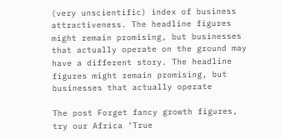(very unscientific) index of business attractiveness. The headline figures might remain promising, but businesses that actually operate on the ground may have a different story. The headline figures might remain promising, but businesses that actually operate

The post Forget fancy growth figures, try our Africa ‘True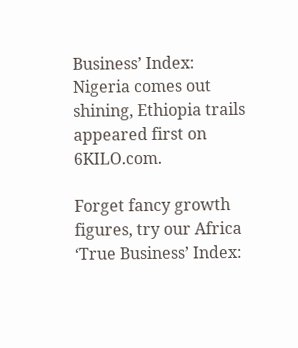Business’ Index: Nigeria comes out shining, Ethiopia trails appeared first on 6KILO.com.

Forget fancy growth figures, try our Africa ‘True Business’ Index: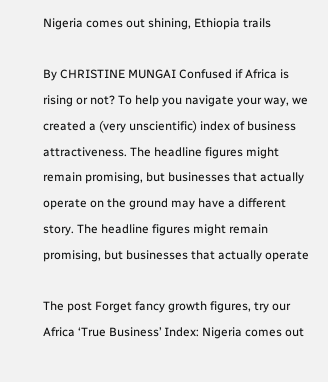Nigeria comes out shining, Ethiopia trails

By CHRISTINE MUNGAI Confused if Africa is rising or not? To help you navigate your way, we created a (very unscientific) index of business attractiveness. The headline figures might remain promising, but businesses that actually operate on the ground may have a different story. The headline figures might remain promising, but businesses that actually operate

The post Forget fancy growth figures, try our Africa ‘True Business’ Index: Nigeria comes out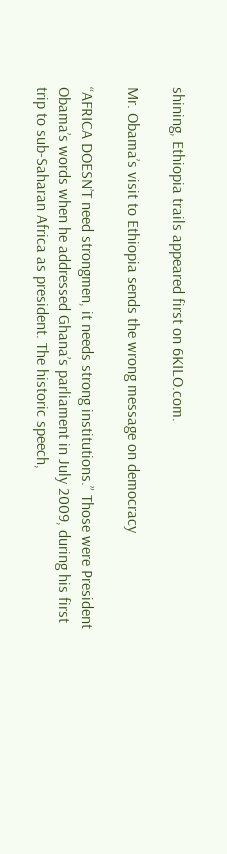shining, Ethiopia trails appeared first on 6KILO.com.

Mr. Obama’s visit to Ethiopia sends the wrong message on democracy

“AFRICA DOESN’T need strongmen, it needs strong institutions.” Those were President Obama’s words when he addressed Ghana’s parliament in July 2009, during his first trip to sub-Saharan Africa as president. The historic speech,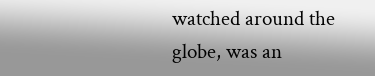watched around the globe, was an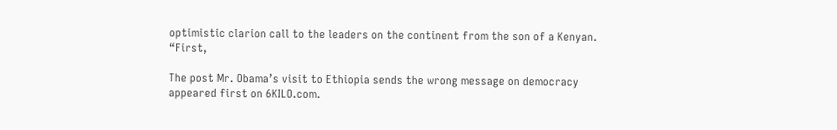optimistic clarion call to the leaders on the continent from the son of a Kenyan. “First,

The post Mr. Obama’s visit to Ethiopia sends the wrong message on democracy appeared first on 6KILO.com.